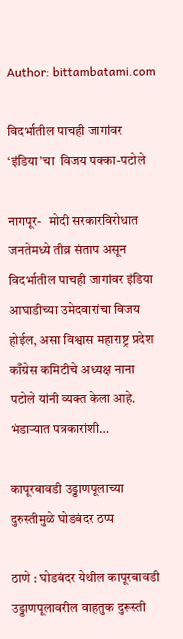Author: bittambatami.com

विदर्भातील पाचही जागांवर ‘इंडिया’चा  विजय पक्का-पटोले

नागपूर-   मोदी सरकारविरोधात जनतेमध्ये तीव्र संताप असून विदर्भातील पाचही जागांवर इंडिया आघाडीच्या उमेदवारांचा विजय होईल, असा विश्वास महाराष्ट्र प्रदेश काँग्रेस कमिटीचे अध्यक्ष नाना पटोले यांनी व्यक्त केला आहे. भंडाऱ्यात पत्रकारांशी…

कापूरबावडी उड्डाणपूलाच्या  दुरुस्तीमुळे घोडबंदर ठप्प

ठाणे : घोडबंदर येथील कापूरबावडी उड्डाणपूलावरील वाहतुक दुरूस्ती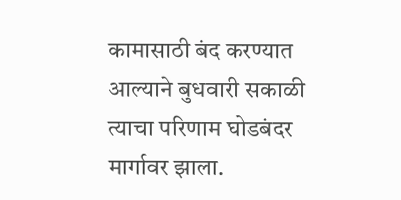कामासाठी बंद करण्यात आल्याने बुधवारी सकाळी त्याचा परिणाम घोडबंदर मार्गावर झाला.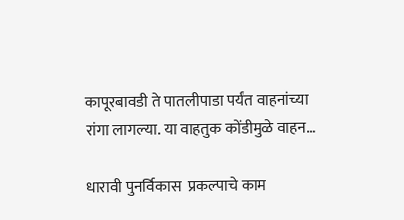कापूरबावडी ते पातलीपाडा पर्यंत वाहनांच्या रांगा लागल्या. या वाहतुक कोंडीमुळे वाहन…

धारावी पुनर्विकास  प्रकल्पाचे काम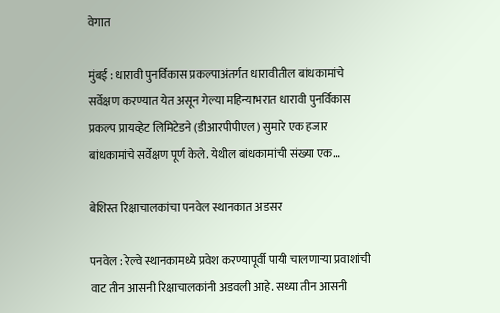वेगात

मुंबई : धारावी पुनर्विकास प्रकल्पाअंतर्गत धारावीतील बांधकामांचे सर्वेक्षण करण्यात येत असून गेल्या महिन्याभरात धारावी पुनर्विकास प्रकल्प प्रायव्हेट लिमिटेडने (डीआरपीपीएल) सुमारे एक हजार बांधकामांचे सर्वेक्षण पूर्ण केले. येथील बांधकामांची संख्या एक…

बेशिस्त रिक्षाचालकांचा पनवेल स्थानकात अडसर

पनवेल : रेल्वे स्थानकामध्ये प्रवेश करण्यापूर्वी पायी चालणाऱ्या प्रवाशांची वाट तीन आसनी रिक्षाचालकांनी अडवली आहे. सध्या तीन आसनी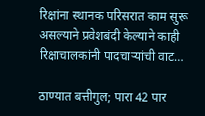रिक्षांना स्थानक परिसरात काम सुरू असल्याने प्रवेशबंदी केल्याने काही रिक्षाचालकांनी पादचाऱ्यांची वाट…

ठाण्यात बत्तीगुल; पारा 42 पार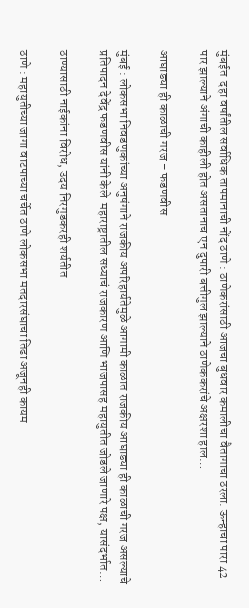मुंबईत  दहा वर्षांतील सर्वाधिक तापमानाची नोंद ठाणे : ठाणेकरांसाठी आजचा बुधवार कमालीचा वैतागाचा ठरला. ऊन्हाचा पारा 42 पार झाल्याने अंगाची काहीली होत असतानाच एन दुपारी बत्तीगुल झाल्याने ठाणेककरांचे अक्षरशा हाल…

आघाड्या ही काळाची गरज – फडणवीस

मुंबई : लोकसभा निवडणुकांच्या अनुषंगाने राजकीय अपरिहार्यतेमुळे आगामी काळात राजकीय आघाड्या ही काळाची गरज असल्याचे प्रतिपादन देवेंद्र फडणवीस यांनी केले  महाराष्ट्रातील सध्याचं राजकारण आणि भाजपासह महायुतीत जोडले जाणारे पक्ष, यासंदर्भात…

ठाण्यासाठी नाईकांना विरोध, उदय निरगुडकरही शर्यतीत

ठाणे : महायुतीच्या जागा वाटपाच्या चर्चेत ठाणे लोकसभा मतदारसंघाचा तिढा अजूनही कायम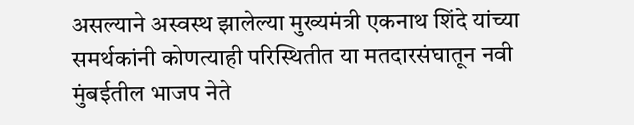असल्याने अस्वस्थ झालेल्या मुख्यमंत्री एकनाथ शिंदे यांच्या समर्थकांनी कोणत्याही परिस्थितीत या मतदारसंघातून नवी मुंबईतील भाजप नेते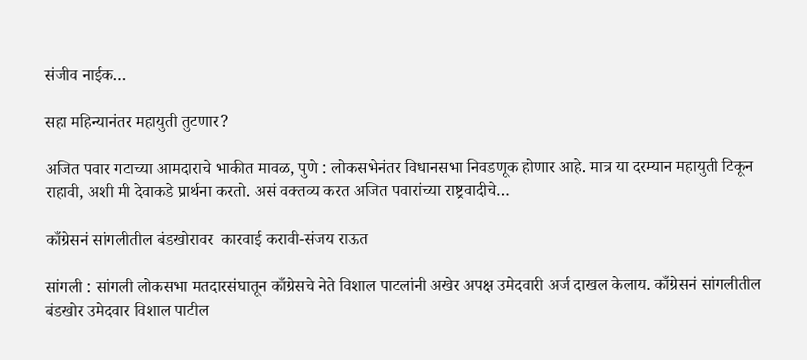संजीव नाईक…

सहा महिन्यानंतर महायुती तुटणार?

अजित पवार गटाच्या आमदाराचे भाकीत मावळ, पुणे : लोकसभेनंतर विधानसभा निवडणूक होणार आहे. मात्र या दरम्यान महायुती टिकून राहावी, अशी मी देवाकडे प्रार्थना करतो. असं वक्तव्य करत अजित पवारांच्या राष्ट्रवादीचे…

काँग्रेसनं सांगलीतील बंडखोरावर  कारवाई करावी-संजय राऊत

सांगली : सांगली लोकसभा मतदारसंघातून काँग्रेसचे नेते विशाल पाटलांनी अखेर अपक्ष उमेदवारी अर्ज दाखल केलाय. काँग्रेसनं सांगलीतील बंडखोर उमेदवार विशाल पाटील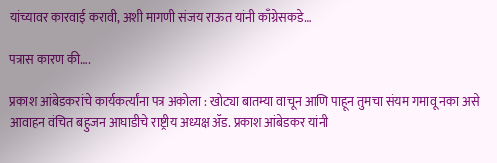यांच्यावर कारवाई करावी, अशी मागणी संजय राऊत यांनी काँग्रेसकडे…

पत्रास कारण की….

प्रकाश आंबेडकरांचे कार्यकर्त्यांना पत्र अकोला : खोट्या बातम्या वाचून आणि पाहून तुमचा संयम गमावू नका असे आवाहन वंचित बहुजन आघाडीचे राष्ट्रीय अध्यक्ष ॲड. प्रकाश आंबेडकर यांनी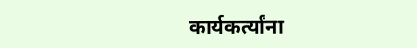कार्यकर्त्यांना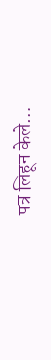पत्र लिहून केले…